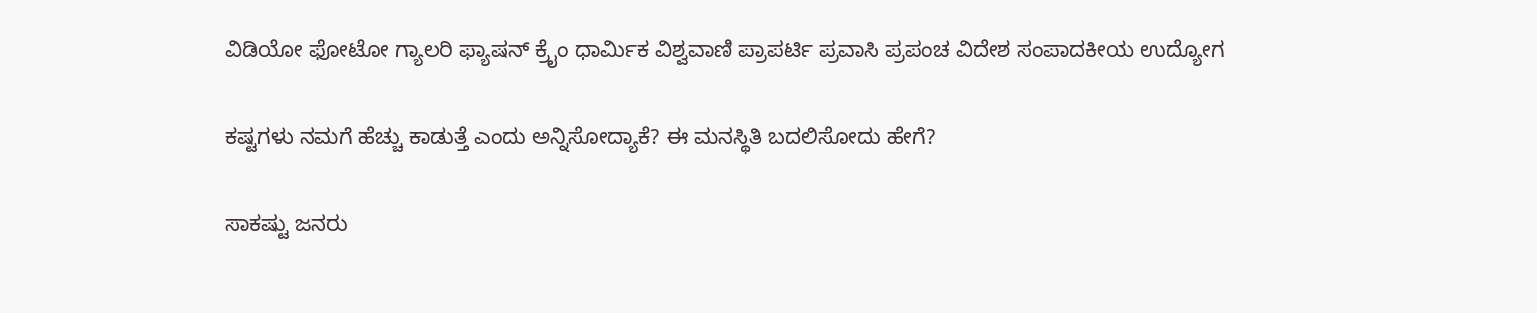ವಿಡಿಯೋ ಫೋಟೋ ಗ್ಯಾಲರಿ ಫ್ಯಾಷನ್ ಕ್ರೈಂ ಧಾರ್ಮಿಕ ವಿಶ್ವವಾಣಿ ಪ್ರಾಪರ್ಟಿ ಪ್ರವಾಸಿ ಪ್ರಪಂಚ ವಿದೇಶ ಸಂಪಾದಕೀಯ ಉದ್ಯೋಗ

ಕಷ್ಟಗಳು ನಮಗೆ ಹೆಚ್ಚು ಕಾಡುತ್ತೆ ಎಂದು ಅನ್ನಿಸೋದ್ಯಾಕೆ? ಈ ಮನಸ್ಥಿತಿ ಬದಲಿಸೋದು ಹೇಗೆ?

ಸಾಕಷ್ಟು ಜನರು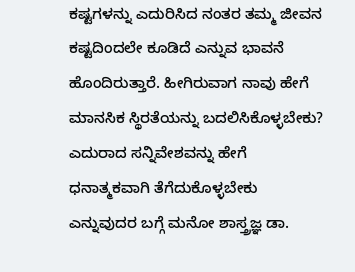ಕಷ್ಟಗಳನ್ನು ಎದುರಿಸಿದ ನಂತರ ತಮ್ಮ ಜೀವನ ಕಷ್ಟದಿಂದಲೇ ಕೂಡಿದೆ ಎನ್ನುವ ಭಾವನೆ ಹೊಂದಿರುತ್ತಾರೆ. ಹೀಗಿರುವಾಗ ನಾವು ಹೇಗೆ ಮಾನಸಿಕ ಸ್ಥಿರತೆಯನ್ನು ಬದಲಿಸಿಕೊಳ್ಳಬೇಕು? ಎದುರಾದ ಸನ್ನಿವೇಶವನ್ನು ಹೇಗೆ ಧನಾತ್ಮಕವಾಗಿ ತೆಗೆದುಕೊಳ್ಳಬೇಕು ಎನ್ನುವುದರ ಬಗ್ಗೆ ಮನೋ ಶಾಸ್ತ್ರಜ್ಞ ಡಾ.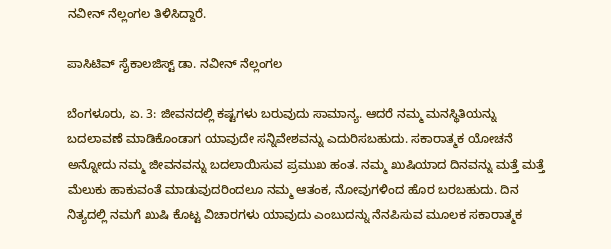ನವೀನ್‌ ನೆಲ್ಲಂಗಲ ತಿಳಿಸಿದ್ದಾರೆ.

ಪಾಸಿಟಿವ್‌ ಸೈಕಾಲಜಿಸ್ಟ್‌ ಡಾ. ನವೀನ್‌ ನೆಲ್ಲಂಗಲ

ಬೆಂಗಳೂರು, ಏ. 3: ಜೀವನದಲ್ಲಿ ಕಷ್ಟಗಳು ಬರುವುದು ಸಾಮಾನ್ಯ. ಆದರೆ ನಮ್ಮ ಮನಸ್ಥಿತಿಯನ್ನು ಬದಲಾವಣೆ ಮಾಡಿಕೊಂಡಾಗ ಯಾವುದೇ ಸನ್ನಿವೇಶವನ್ನು ಎದುರಿಸಬಹುದು‌. ಸಕಾರಾತ್ಮಕ ಯೋಚನೆ ಅನ್ನೋದು ನಮ್ಮ ಜೀವನವನ್ನು ಬದಲಾಯಿಸುವ ಪ್ರಮುಖ ಹಂತ. ನಮ್ಮ ಖುಷಿಯಾದ ದಿನವನ್ನು ಮತ್ತೆ ಮತ್ತೆ ಮೆಲುಕು ಹಾಕುವಂತೆ ಮಾಡುವುದರಿಂದಲೂ ನಮ್ಮ ಆತಂಕ, ನೋವುಗಳಿಂದ ಹೊರ ಬರಬಹುದು. ದಿನ ನಿತ್ಯದಲ್ಲಿ ನಮಗೆ ಖುಷಿ ಕೊಟ್ಟ ವಿಚಾರಗಳು ಯಾವುದು ಎಂಬುದನ್ನು ನೆನಪಿಸುವ ಮೂಲಕ ಸಕಾರಾತ್ಮಕ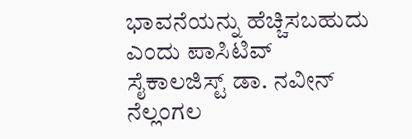ಭಾವನೆಯನ್ನು ಹೆಚ್ಚಿಸಬಹುದು ಎಂದು ಪಾಸಿಟಿವ್‌ ಸೈಕಾಲಜಿಸ್ಟ್‌ ಡಾ. ನವೀನ್‌ ನೆಲ್ಲಂಗಲ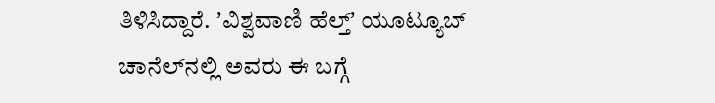ತಿಳಿಸಿದ್ದಾರೆ. ʼವಿಶ್ವವಾಣಿ ಹೆಲ್ತ್‌ʼ ಯೂಟ್ಯೂಬ್‌ ಚಾನೆಲ್‌ನಲ್ಲಿ ಅವರು ಈ ಬಗ್ಗೆ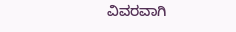ವಿವರವಾಗಿ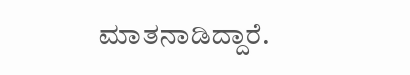ಮಾತನಾಡಿದ್ದಾರೆ.